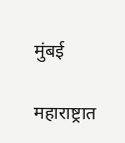मुंबई

महाराष्ट्रात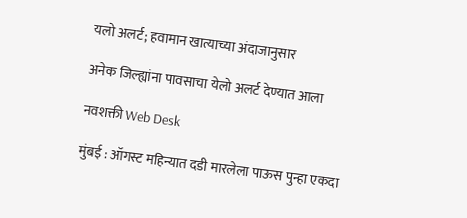यलो अलर्ट; हवामान खात्याच्या अंदाजानुसार

अनेक जिल्ह्यांना पावसाचा येलो अलर्ट देण्यात आला

नवशक्ती Web Desk

मुंबई : ऑगस्ट महिन्यात दडी मारलेला पाऊस पुन्हा एकदा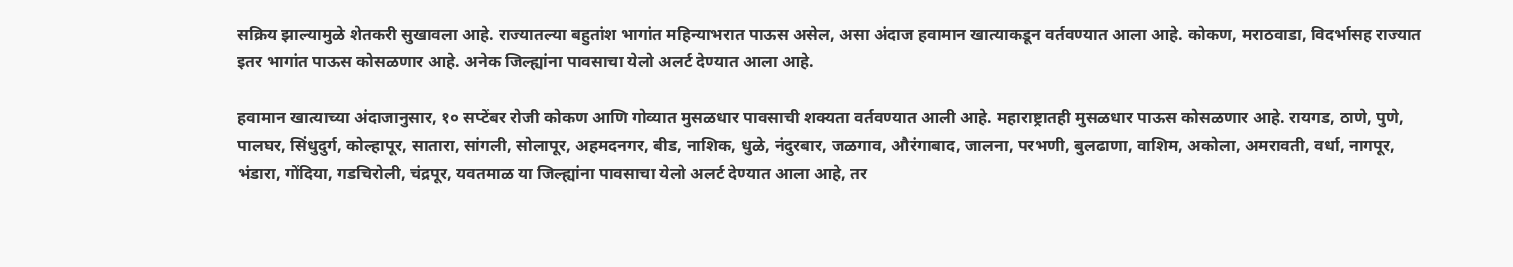सक्रिय झाल्यामुळे शेतकरी सुखावला आहे. राज्यातल्या बहुतांश भागांत महिन्याभरात पाऊस असेल, असा अंदाज हवामान खात्याकडून वर्तवण्यात आला आहे. कोकण, मराठवाडा, विदर्भासह राज्यात इतर भागांत पाऊस कोसळणार आहे. अनेक जिल्ह्यांना पावसाचा येलो अलर्ट देण्यात आला आहे.

हवामान खात्याच्या अंदाजानुसार, १० सप्टेंबर रोजी कोकण आणि गोव्यात मुसळधार पावसाची शक्यता वर्तवण्यात आली आहे. महाराष्ट्रातही मुसळधार पाऊस कोसळणार आहे. रायगड, ठाणे, पुणे, पालघर, सिंधुदुर्ग, कोल्हापूर, सातारा, सांगली, सोलापूर, अहमदनगर, बीड, नाशिक, धुळे, नंदुरबार, जळगाव, औरंगाबाद, जालना, परभणी, बुलढाणा, वाशिम, अकोला, अमरावती, वर्धा, नागपूर, भंडारा, गोंदिया, गडचिरोली, चंद्रपूर, यवतमाळ या जिल्ह्यांना पावसाचा येलो अलर्ट देण्यात आला आहे, तर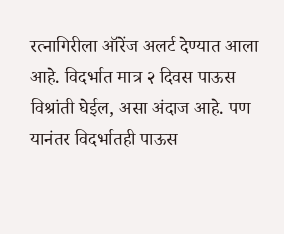रत्नागिरीला ऑरेंज अलर्ट देण्यात आला आहे. विदर्भात मात्र २ दिवस पाऊस विश्रांती घेईल, असा अंदाज आहे. पण यानंतर विदर्भातही पाऊस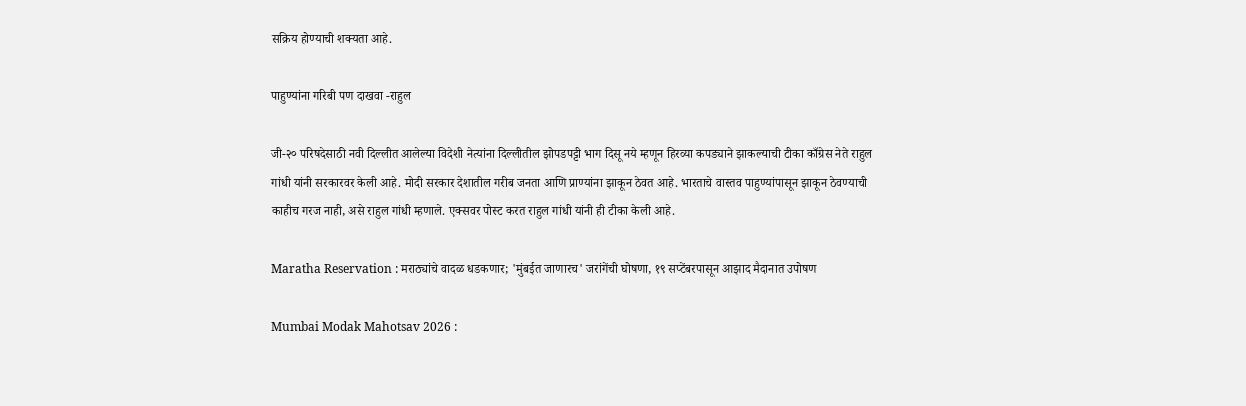सक्रिय होण्याची शक्यता आहे.

पाहुण्यांना गरिबी पण दाखवा -राहुल

जी-२० परिषदेसाठी नवी दिल्लीत आलेल्या विदेशी नेत्यांना दिल्लीतील झोपडपट्टी भाग दिसू नये म्हणून हिरव्या कपड्याने झाकल्याची टीका काँग्रेस नेते राहुल गांधी यांनी सरकारवर केली आहे. मोदी सरकार देशातील गरीब जनता आणि प्राण्यांना झाकून ठेवत आहे. भारताचे वास्तव पाहुण्यांपासून झाकून ठेवण्याची काहीच गरज नाही, असे राहुल गांधी म्हणाले. एक्सवर पोस्ट करत राहुल गांधी यांनी ही टीका केली आहे.

Maratha Reservation : मराठ्यांचे वादळ धडकणार; 'मुंबईत जाणारच' जरांगेंची घोषणा, १९ सप्टेंबरपासून आझाद मैदानात उपोषण

Mumbai Modak Mahotsav 2026 :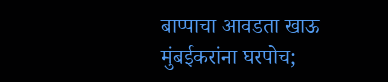बाप्पाचा आवडता खाऊ मुंबईकरांना घरपोच;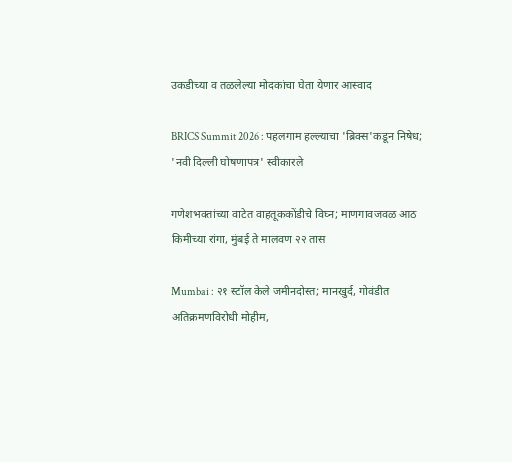उकडीच्या व तळलेल्या मोदकांचा घेता येणार आस्वाद

BRICS Summit 2026 : पहलगाम हल्ल्याचा 'ब्रिक्स'कडून निषेध; 'नवी दिल्ली घोषणापत्र' स्वीकारले

गणेशभक्तांच्या वाटेत वाहतूककोंडीचे विघ्न; माणगावजवळ आठ किमीच्या रांगा, मुंबई ते मालवण २२ तास

Mumbai : २१ स्टॉल केले जमीनदोस्त; मानखुर्द, गोवंडीत अतिक्रमणविरोधी मोहीम,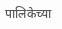पालिकेच्या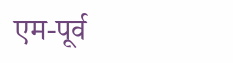एम-पूर्व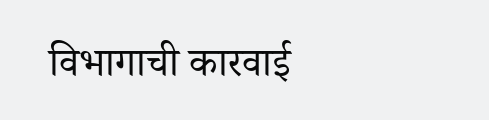विभागाची कारवाई